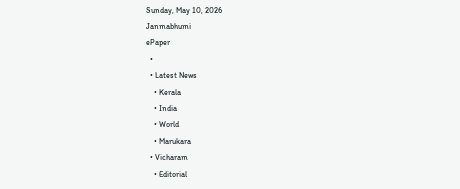Sunday, May 10, 2026
Janmabhumi
ePaper
  •
  • Latest News
    • Kerala
    • India
    • World
    • Marukara
  • Vicharam
    • Editorial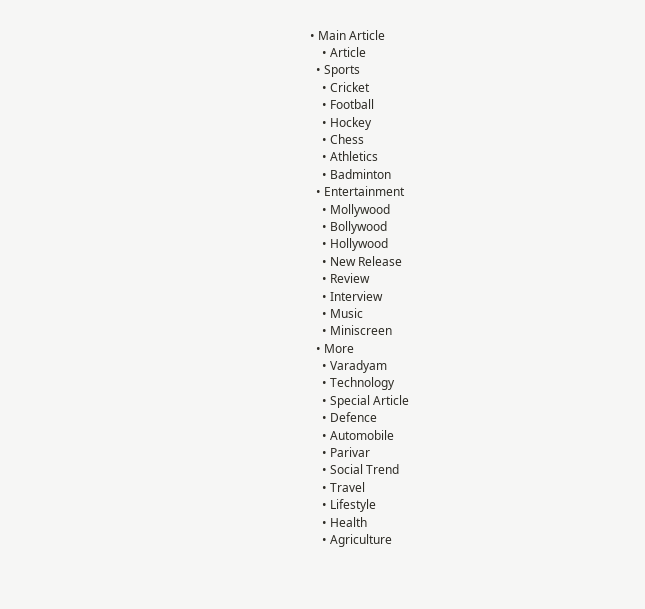• Main Article
    • Article
  • Sports
    • Cricket
    • Football
    • Hockey
    • Chess
    • Athletics
    • Badminton
  • Entertainment
    • Mollywood
    • Bollywood
    • Hollywood
    • New Release
    • Review
    • Interview
    • Music
    • Miniscreen
  • More
    • Varadyam
    • Technology
    • Special Article
    • Defence
    • Automobile
    • Parivar
    • Social Trend
    • Travel
    • Lifestyle
    • Health
    • Agriculture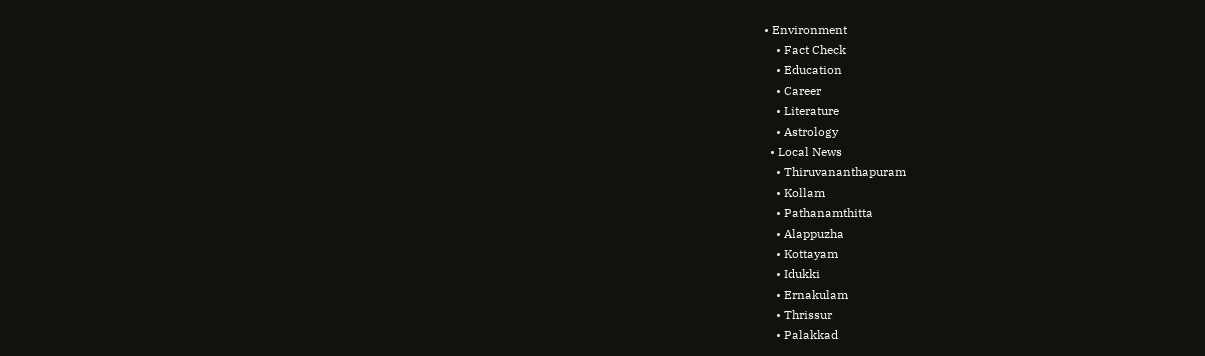• Environment
    • Fact Check
    • Education
    • Career
    • Literature
    • Astrology
  • Local News
    • Thiruvananthapuram
    • Kollam
    • Pathanamthitta
    • Alappuzha
    • Kottayam
    • Idukki
    • Ernakulam
    • Thrissur
    • Palakkad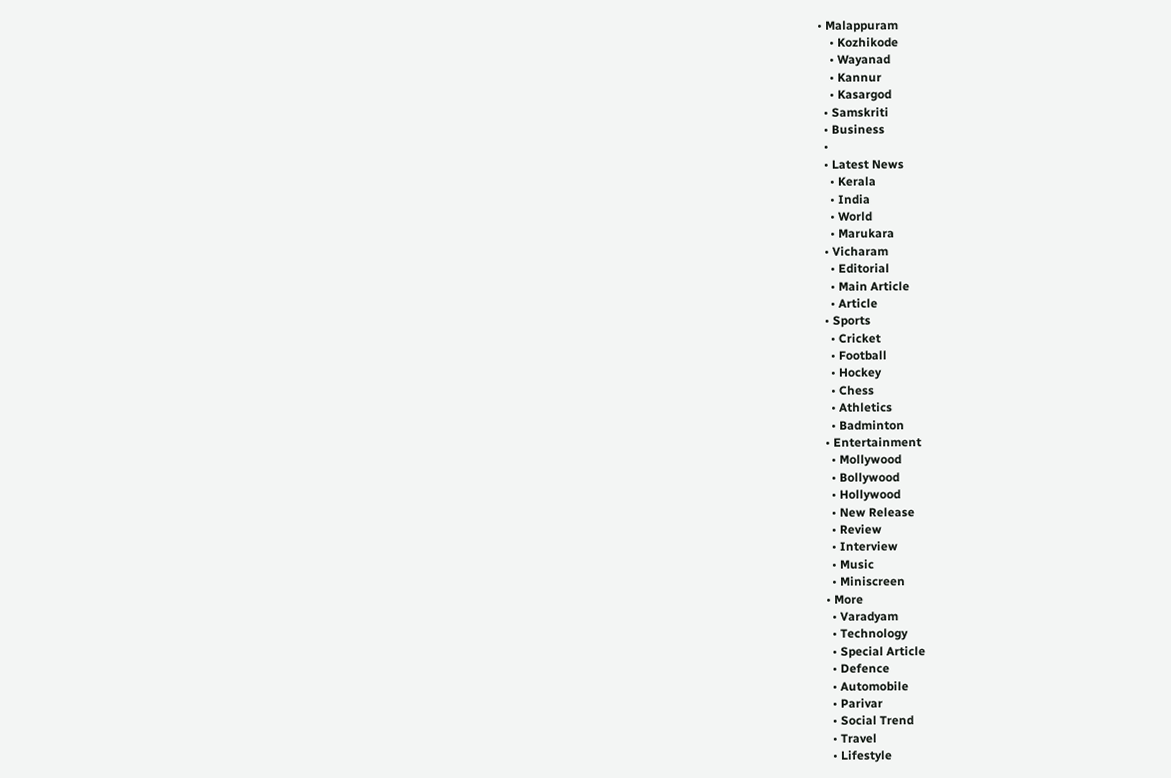• Malappuram
    • Kozhikode
    • Wayanad
    • Kannur
    • Kasargod
  • Samskriti
  • Business
  •
  • Latest News
    • Kerala
    • India
    • World
    • Marukara
  • Vicharam
    • Editorial
    • Main Article
    • Article
  • Sports
    • Cricket
    • Football
    • Hockey
    • Chess
    • Athletics
    • Badminton
  • Entertainment
    • Mollywood
    • Bollywood
    • Hollywood
    • New Release
    • Review
    • Interview
    • Music
    • Miniscreen
  • More
    • Varadyam
    • Technology
    • Special Article
    • Defence
    • Automobile
    • Parivar
    • Social Trend
    • Travel
    • Lifestyle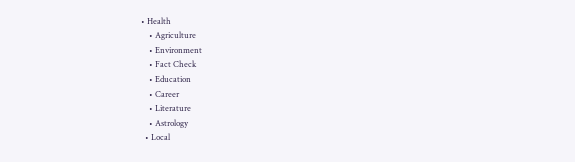• Health
    • Agriculture
    • Environment
    • Fact Check
    • Education
    • Career
    • Literature
    • Astrology
  • Local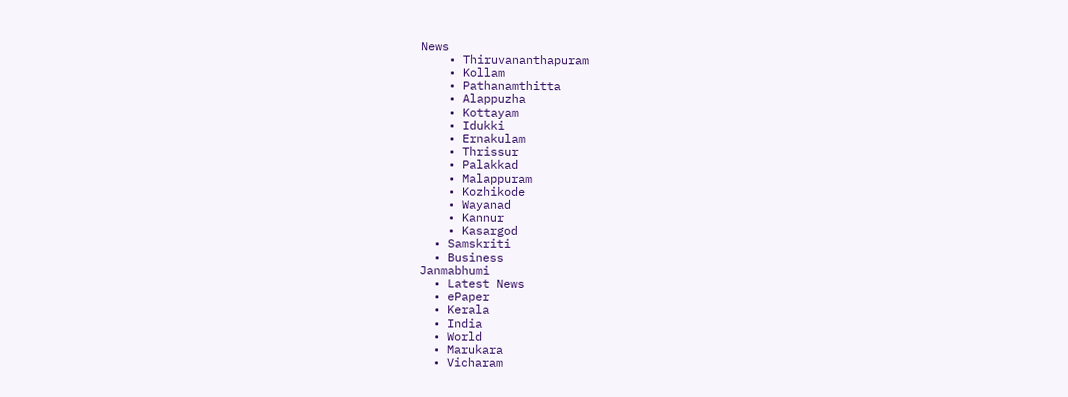News
    • Thiruvananthapuram
    • Kollam
    • Pathanamthitta
    • Alappuzha
    • Kottayam
    • Idukki
    • Ernakulam
    • Thrissur
    • Palakkad
    • Malappuram
    • Kozhikode
    • Wayanad
    • Kannur
    • Kasargod
  • Samskriti
  • Business
Janmabhumi
  • Latest News
  • ePaper
  • Kerala
  • India
  • World
  • Marukara
  • Vicharam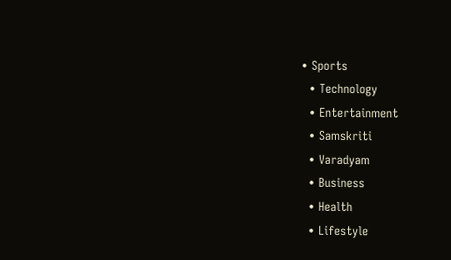• Sports
  • Technology
  • Entertainment
  • Samskriti
  • Varadyam
  • Business
  • Health
  • Lifestyle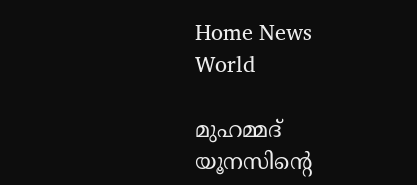Home News World

മുഹമ്മദ് യൂനസിന്റെ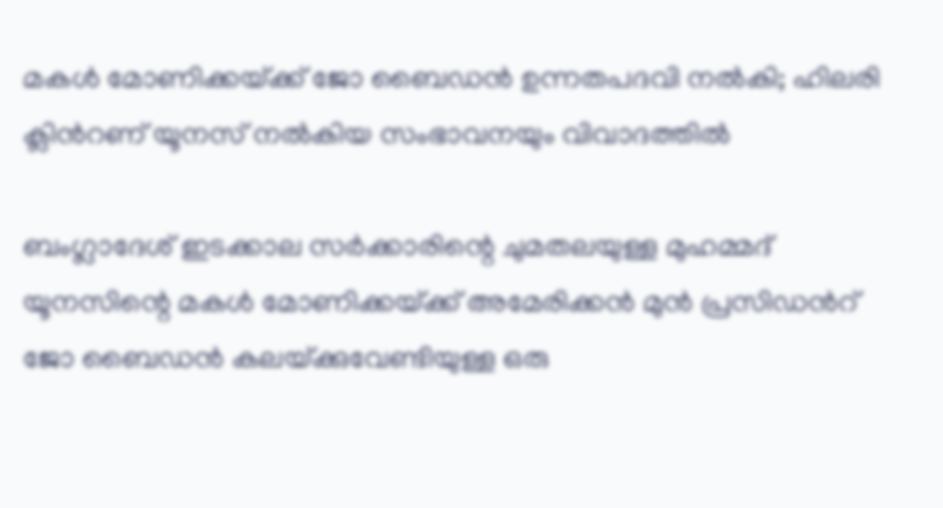മകള്‍ മോണിക്കയ്‌ക്ക് ജോ ബൈഡന്‍ ഉന്നതപദവി നല്‍കി; ഹിലരി ക്ലിന്‍റണ് യൂനസ് നല്‍കിയ സംഭാവനയും വിവാദത്തില്‍

ബംഗ്ലാദേശ് ഇടക്കാല സര്‍ക്കാരിന്റെ ചുമതലയുള്ള മുഹമ്മദ് യൂനസിന്റെ മകള്‍ മോണിക്കയ്‌ക്ക് അമേരിക്കന്‍ മുന്‍ പ്രസിഡന്‍റ് ജോ ബൈഡന്‍ കലയ്‌ക്കുവേണ്ടിയുള്ള ഒരു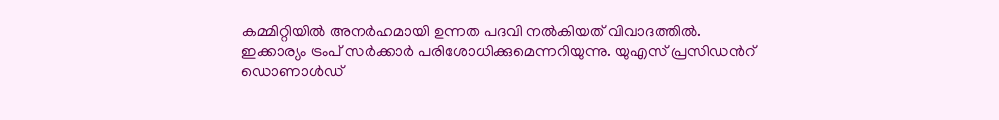കമ്മിറ്റിയില്‍ അനര്‍ഹമായി ഉന്നത പദവി നല്‍കിയത് വിവാദത്തില്‍. ഇക്കാര്യം ട്രംപ് സര്‍ക്കാര്‍ പരിശോധിക്കുമെന്നറിയുന്നു. യുഎസ് പ്രസിഡന്‍റ് ഡൊണാള്‍ഡ്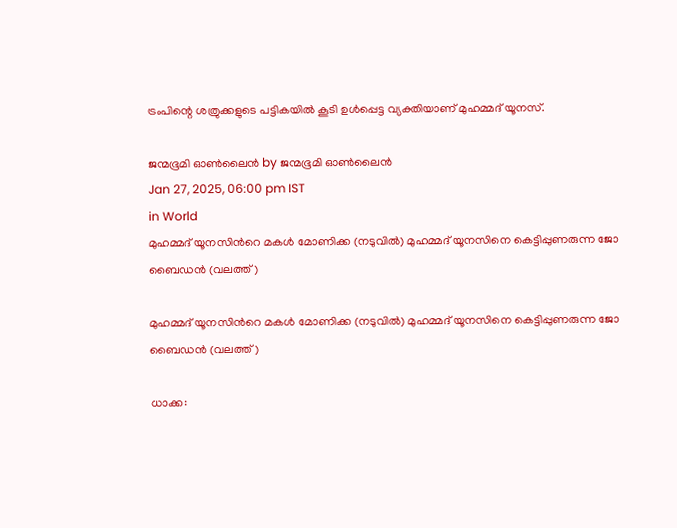ട്രംപിന്റെ ശത്രുക്കളുടെ പട്ടികയില്‍ കൂടി ഉള്‍പ്പെട്ട വ്യക്തിയാണ് മുഹമ്മദ് യൂനസ്.

ജന്മഭൂമി ഓണ്‍ലൈന്‍ by ജന്മഭൂമി ഓണ്‍ലൈന്‍
Jan 27, 2025, 06:00 pm IST
in World
മുഹമ്മദ് യൂനസിന്‍റെ മകള്‍ മോണിക്ക (നടുവില്‍) മുഹമ്മദ് യൂനസിനെ കെട്ടിപ്പുണരുന്ന ജോ ബൈഡന്‍ (വലത്ത്)

മുഹമ്മദ് യൂനസിന്‍റെ മകള്‍ മോണിക്ക (നടുവില്‍) മുഹമ്മദ് യൂനസിനെ കെട്ടിപ്പുണരുന്ന ജോ ബൈഡന്‍ (വലത്ത്)

ധാക്ക: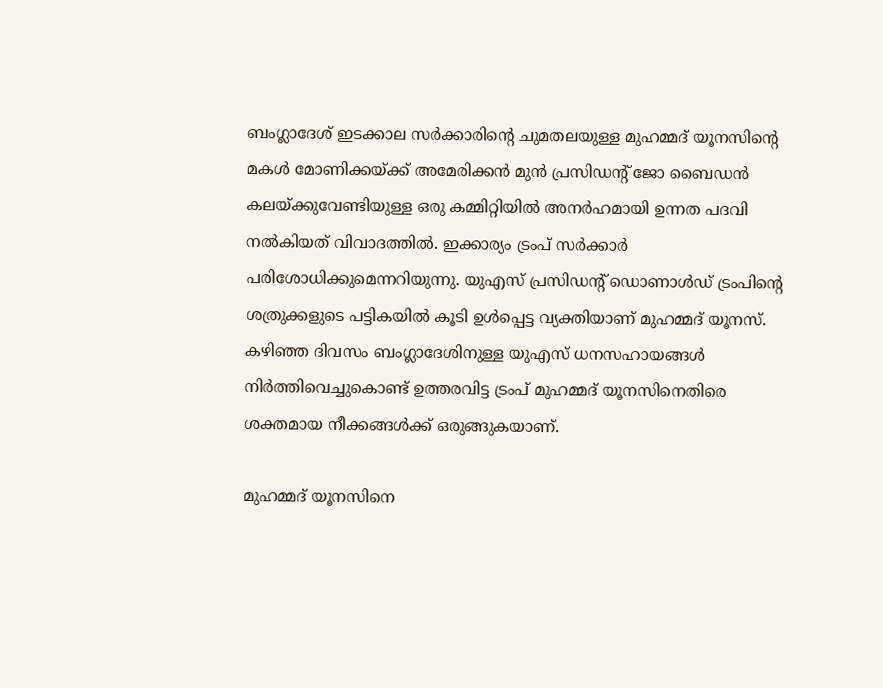ബംഗ്ലാദേശ് ഇടക്കാല സര്‍ക്കാരിന്റെ ചുമതലയുള്ള മുഹമ്മദ് യൂനസിന്റെ മകള്‍ മോണിക്കയ്‌ക്ക് അമേരിക്കന്‍ മുന്‍ പ്രസിഡന്‍റ് ജോ ബൈഡന്‍ കലയ്‌ക്കുവേണ്ടിയുള്ള ഒരു കമ്മിറ്റിയില്‍ അനര്‍ഹമായി ഉന്നത പദവി നല്‍കിയത് വിവാദത്തില്‍. ഇക്കാര്യം ട്രംപ് സര്‍ക്കാര്‍ പരിശോധിക്കുമെന്നറിയുന്നു. യുഎസ് പ്രസിഡന്‍റ് ഡൊണാള്‍ഡ് ട്രംപിന്റെ ശത്രുക്കളുടെ പട്ടികയില്‍ കൂടി ഉള്‍പ്പെട്ട വ്യക്തിയാണ് മുഹമ്മദ് യൂനസ്. കഴിഞ്ഞ ദിവസം ബംഗ്ലാദേശിനുള്ള യുഎസ് ധനസഹായങ്ങള്‍ നിര്‍ത്തിവെച്ചുകൊണ്ട് ഉത്തരവിട്ട ട്രംപ് മുഹമ്മദ് യൂനസിനെതിരെ ശക്തമായ നീക്കങ്ങള്‍ക്ക് ഒരുങ്ങുകയാണ്.

മുഹമ്മദ് യൂനസിനെ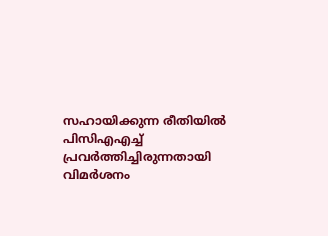സഹായിക്കുന്ന രീതിയില്‍ പിസിഎഎച്ച് പ്രവര്‍ത്തിച്ചിരുന്നതായി വിമര്‍ശനം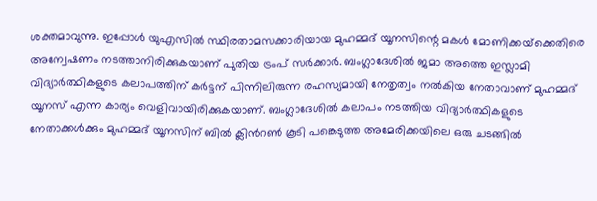ശക്തമാവുന്നു. ഇപ്പോള്‍ യുഎസില്‍ സ്ഥിരതാമസക്കാരിയായ മുഹമ്മദ് യൂനസിന്റെ മകള്‍ മോണിക്കയ്‌ക്കെതിരെ അന്വേഷണം നടത്താനിരിക്കുകയാണ് പുതിയ ട്രംപ് സര്‍ക്കാര്‍. ബംഗ്ലാദേശില്‍ ജമാ അത്തെ ഇസ്ലാമി വിദ്യാര്‍ത്ഥികളുടെ കലാപത്തിന് കര്‍ട്ടന് പിന്നിലിരുന്ന രഹസ്യമായി നേതൃത്വം നല്‍കിയ നേതാവാണ് മുഹമ്മദ് യൂനസ് എന്ന കാര്യം വെളിവായിരിക്കുകയാണ്. ബംഗ്ലാദേശില്‍ കലാപം നടത്തിയ വിദ്യാര്‍ത്ഥികളുടെ നേതാക്കള്‍ക്കും മുഹമ്മദ് യൂനസിന് ബില്‍ ക്ലിന്‍റണ്‍ കൂടി പങ്കെടുത്ത അമേരിക്കയിലെ ഒരു ചടങ്ങില്‍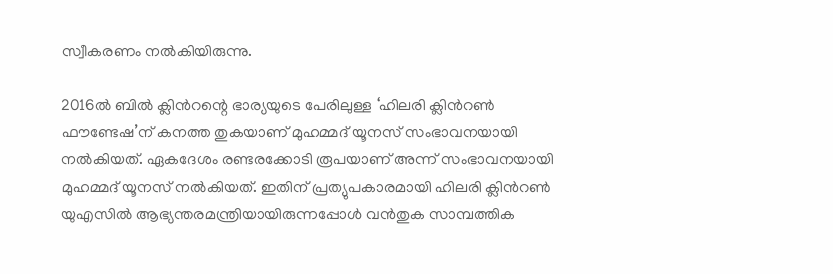സ്വീകരണം നല്‍കിയിരുന്നു.

2016ല്‍ ബില്‍ ക്ലിന്‍റന്റെ ഭാര്യയുടെ പേരിലുള്ള ‘ഹിലരി ക്ലിന്‍റണ്‍ ഫൗണ്ടേഷ’ന് കനത്ത തുകയാണ് മുഹമ്മദ് യൂനസ് സംഭാവനയായി നല്‍കിയത്. ഏകദേശം രണ്ടരക്കോടി രൂപയാണ് അന്ന് സംഭാവനയായി മുഹമ്മദ് യൂനസ് നല്‍കിയത്. ഇതിന് പ്രത്യുപകാരമായി ഹിലരി ക്ലിന്‍റണ്‍ യുഎസില്‍ ആഭ്യന്തരമന്ത്രിയായിരുന്നപ്പോള്‍ വന്‍തുക സാമ്പത്തിക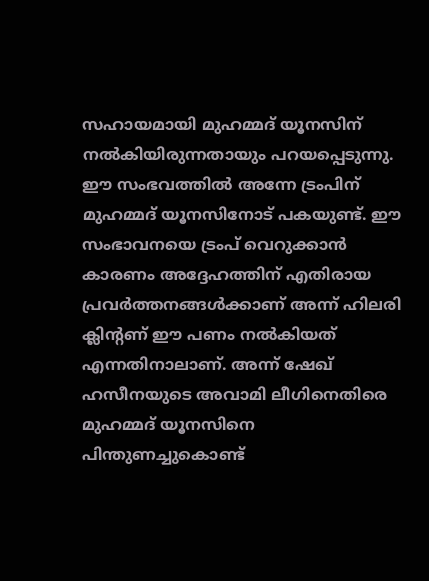സഹായമായി മുഹമ്മദ് യൂനസിന് നല്‍കിയിരുന്നതായും പറയപ്പെടുന്നു. ഈ സംഭവത്തില്‍ അന്നേ ട്രംപിന് മുഹമ്മദ് യൂനസിനോട് പകയുണ്ട്. ഈ സംഭാവനയെ ട്രംപ് വെറുക്കാന്‍ കാരണം അദ്ദേഹത്തിന് എതിരായ പ്രവര്‍ത്തനങ്ങള്‍ക്കാണ് അന്ന് ഹിലരി ക്ലിന്‍റണ് ഈ പണം നല്‍കിയത് എന്നതിനാലാണ്. അന്ന് ഷേഖ് ഹസീനയുടെ അവാമി ലീഗിനെതിരെ മുഹമ്മദ് യൂനസിനെ പിന്തുണച്ചുകൊണ്ട്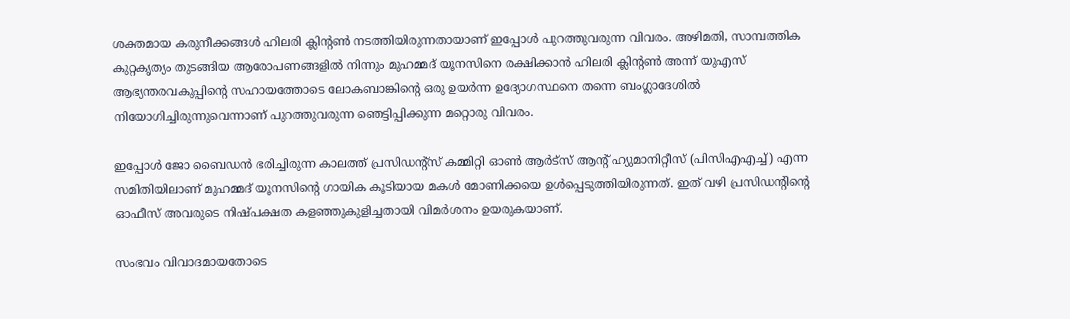ശക്തമായ കരുനീക്കങ്ങള്‍ ഹിലരി ക്ലിന്‍റണ്‍ നടത്തിയിരുന്നതായാണ് ഇപ്പോള്‍ പുറത്തുവരുന്ന വിവരം. അഴിമതി, സാമ്പത്തിക കുറ്റകൃത്യം തുടങ്ങിയ ആരോപണങ്ങളില്‍ നിന്നും മുഹമ്മദ് യൂനസിനെ രക്ഷിക്കാന്‍ ഹിലരി ക്ലിന്‍റണ്‍ അന്ന് യുഎസ് ആഭ്യന്തരവകുപ്പിന്റെ സഹായത്തോടെ ലോകബാങ്കിന്റെ ഒരു ഉയര്‍ന്ന ഉദ്യോഗസ്ഥനെ തന്നെ ബംഗ്ലാദേശില്‍ നിയോഗിച്ചിരുന്നുവെന്നാണ് പുറത്തുവരുന്ന ഞെട്ടിപ്പിക്കുന്ന മറ്റൊരു വിവരം.

ഇപ്പോള്‍ ജോ ബൈഡന്‍ ഭരിച്ചിരുന്ന കാലത്ത് പ്രസിഡന്‍റ്സ് കമ്മിറ്റി ഓണ്‍ ആര്‍ട്സ് ആന്‍റ് ഹ്യുമാനിറ്റീസ് (പിസിഎഎച്ച്) എന്ന സമിതിയിലാണ് മുഹമ്മദ് യൂനസിന്റെ ഗായിക കൂടിയായ മകള്‍ മോണിക്കയെ ഉള്‍പ്പെടുത്തിയിരുന്നത്. ഇത് വഴി പ്രസിഡന്‍റിന്റെ ഓഫീസ് അവരുടെ നിഷ്പക്ഷത കളഞ്ഞുകുളിച്ചതായി വിമര്‍ശനം ഉയരുകയാണ്.

സംഭവം വിവാദമായതോടെ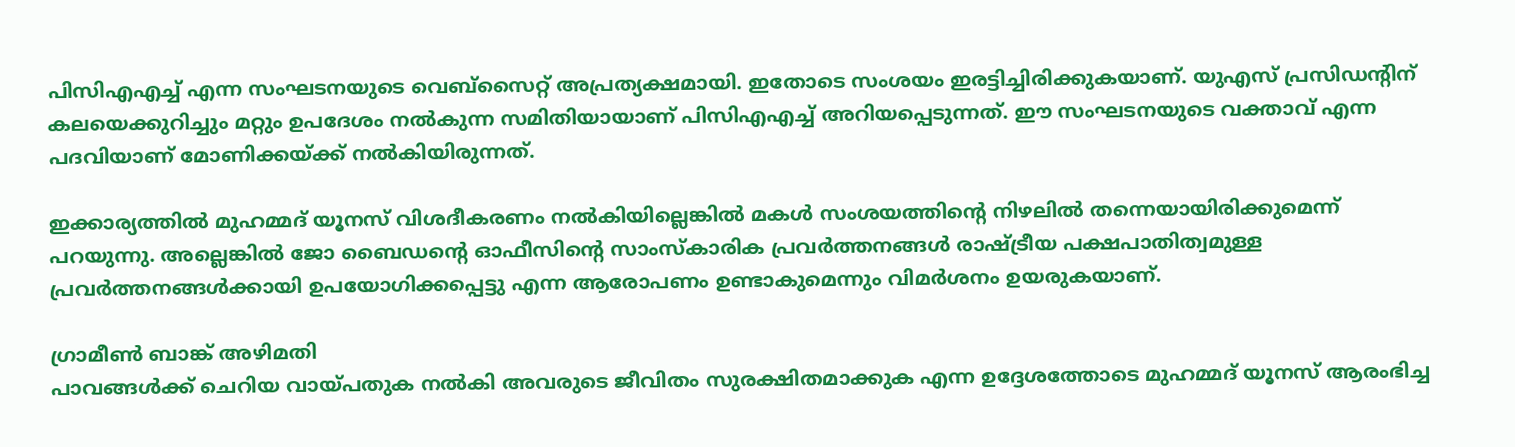പിസിഎഎച്ച് എന്ന സംഘടനയുടെ വെബ്സൈറ്റ് അപ്രത്യക്ഷമായി. ഇതോടെ സംശയം ഇരട്ടിച്ചിരിക്കുകയാണ്. യുഎസ് പ്രസിഡന്‍റിന് കലയെക്കുറിച്ചും മറ്റും ഉപദേശം നല്‍കുന്ന സമിതിയായാണ് പിസിഎഎച്ച് അറിയപ്പെടുന്നത്. ഈ സംഘടനയുടെ വക്താവ് എന്ന പദവിയാണ് മോണിക്കയ്‌ക്ക് നല്‍കിയിരുന്നത്.

ഇക്കാര്യത്തില്‍ മുഹമ്മദ് യൂനസ് വിശദീകരണം നല്‍കിയില്ലെങ്കില്‍ മകള്‍ സംശയത്തിന്റെ നിഴലില്‍ തന്നെയായിരിക്കുമെന്ന് പറയുന്നു. അല്ലെങ്കില്‍ ജോ ബൈഡന്റെ ഓഫീസിന്റെ സാംസ്കാരിക പ്രവര്‍ത്തനങ്ങള്‍ രാഷ്‌ട്രീയ പക്ഷപാതിത്വമുള്ള പ്രവര്‍ത്തനങ്ങള്‍ക്കായി ഉപയോഗിക്കപ്പെട്ടു എന്ന ആരോപണം ഉണ്ടാകുമെന്നും വിമര്‍ശനം ഉയരുകയാണ്.

ഗ്രാമീണ്‍ ബാങ്ക് അഴിമതി
പാവങ്ങള്‍ക്ക് ചെറിയ വായ്‌പതുക നല്‍കി അവരുടെ ജീവിതം സുരക്ഷിതമാക്കുക എന്ന ഉദ്ദേശത്തോടെ മുഹമ്മദ് യൂനസ് ആരംഭിച്ച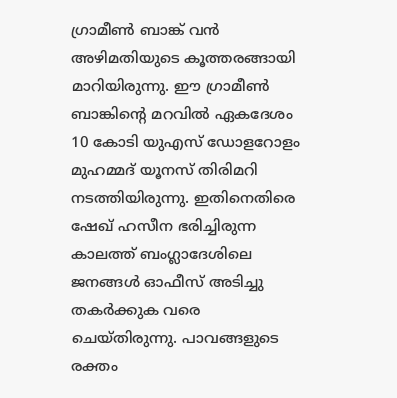ഗ്രാമീണ്‍ ബാങ്ക് വന്‍ അഴിമതിയുടെ കൂത്തരങ്ങായി മാറിയിരുന്നു. ഈ ഗ്രാമീണ്‍ ബാങ്കിന്റെ മറവില്‍ ഏകദേശം 10 കോടി യുഎസ് ഡോളറോളം മുഹമ്മദ് യൂനസ് തിരിമറി നടത്തിയിരുന്നു. ഇതിനെതിരെ ഷേഖ് ഹസീന ഭരിച്ചിരുന്ന കാലത്ത് ബംഗ്ലാദേശിലെ ജനങ്ങള്‍ ഓഫീസ് അടിച്ചു തകര്‍ക്കുക വരെ ചെയ്തിരുന്നു. പാവങ്ങളുടെ രക്തം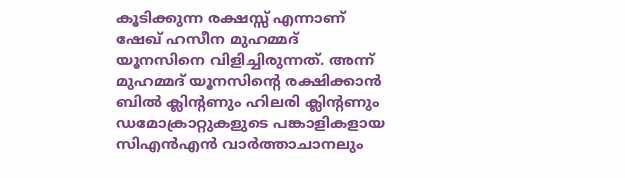കൂടിക്കുന്ന രക്ഷസ്സ് എന്നാണ് ഷേഖ് ഹസീന മുഹമ്മദ് യൂനസിനെ വിളിച്ചിരുന്നത്. അന്ന് മുഹമ്മദ് യൂനസിന്റെ രക്ഷിക്കാന്‍ ബില്‍ ക്ലിന്‍റണും ഹിലരി ക്ലിന്‍റണും ഡമോക്രാറ്റുകളുടെ പങ്കാളികളായ സിഎൻഎന്‍ വാര്‍ത്താചാനലും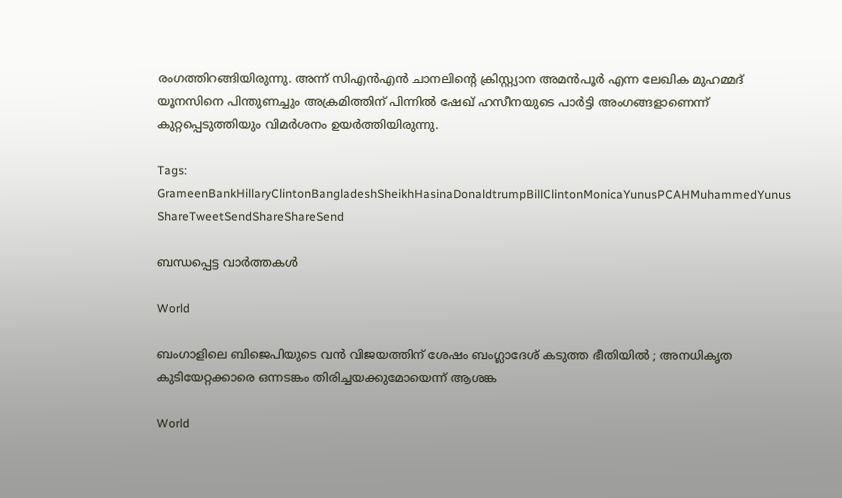രംഗത്തിറങ്ങിയിരുന്നു. അന്ന് സിഎന്‍എന്‍ ചാനലിന്റെ ക്രിസ്റ്റ്യാന അമന്‍പൂര്‍ എന്ന ലേഖിക മുഹമ്മദ് യൂനസിനെ പിന്തുണച്ചും അക്രമിത്തിന് പിന്നില്‍ ഷേഖ് ഹസീനയുടെ പാര്‍ട്ടി അംഗങ്ങളാണെന്ന് കുറ്റപ്പെടുത്തിയും വിമര്‍ശനം ഉയര്‍ത്തിയിരുന്നു.

Tags: GrameenBankHillaryClintonBangladeshSheikhHasinaDonaldtrumpBillClintonMonicaYunusPCAHMuhammedYunus
ShareTweetSendShareShareSend

ബന്ധപ്പെട്ട വാര്‍ത്തകള്‍

World

ബംഗാളിലെ ബിജെപിയുടെ വൻ വിജയത്തിന് ശേഷം ബംഗ്ലാദേശ് കടുത്ത ഭീതിയിൽ ; അനധികൃത കുടിയേറ്റക്കാരെ ഒന്നടങ്കം തിരിച്ചയക്കുമോയെന്ന് ആശങ്ക

World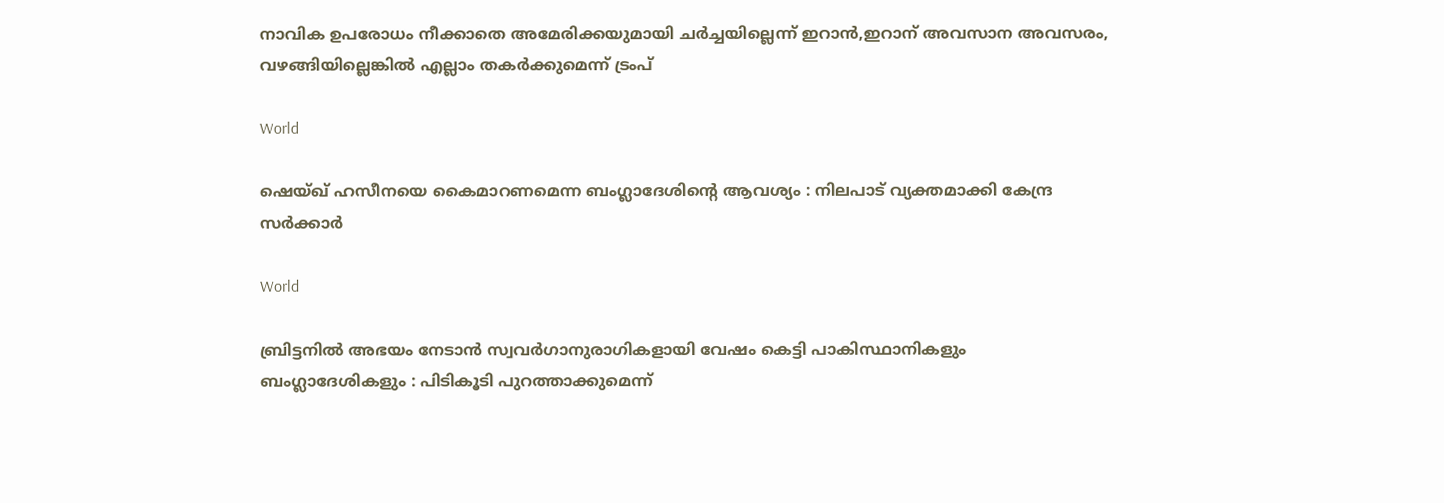നാവിക ഉപരോധം നീക്കാതെ അമേരിക്കയുമായി ചര്‍ച്ചയില്ലെന്ന് ഇറാന്‍,ഇറാന് അവസാന അവസരം, വഴങ്ങിയില്ലെങ്കില്‍ എല്ലാം തകര്‍ക്കുമെന്ന് ട്രംപ്

World

ഷെയ്ഖ് ഹസീനയെ കൈമാറണമെന്ന ബംഗ്ലാദേശിന്റെ ആവശ്യം : നിലപാട് വ്യക്തമാക്കി കേന്ദ്ര സർക്കാർ

World

ബ്രിട്ടനിൽ അഭയം നേടാൻ സ്വവർഗാനുരാഗികളായി വേഷം കെട്ടി പാകിസ്ഥാനികളും ബംഗ്ലാദേശികളും : പിടികൂടി പുറത്താക്കുമെന്ന്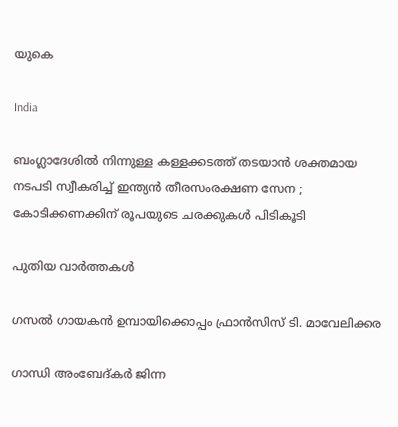യുകെ

India

ബംഗ്ലാദേശിൽ നിന്നുള്ള കള്ളക്കടത്ത് തടയാൻ ശക്തമായ നടപടി സ്വീകരിച്ച് ഇന്ത്യൻ തീരസംരക്ഷണ സേന ; കോടിക്കണക്കിന് രൂപയുടെ ചരക്കുകൾ പിടികൂടി

പുതിയ വാര്‍ത്തകള്‍

ഗസല്‍ ഗായകന്‍ ഉമ്പായിക്കൊപ്പം ഫ്രാന്‍സിസ് ടി. മാവേലിക്കര

ഗാന്ധി അംബേദ്കര്‍ ജിന്ന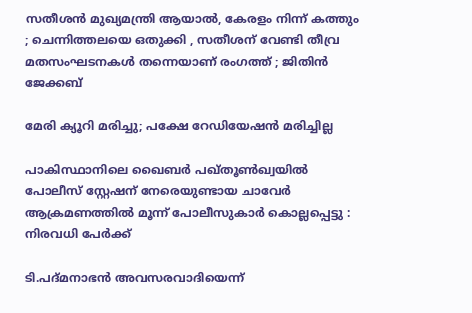സതീശൻ മുഖ്യമന്ത്രി ആയാൽ, കേരളം നിന്ന് കത്തും ; ചെന്നിത്തലയെ ഒതുക്കി , സതീശന് വേണ്ടി തീവ്ര മതസംഘടനകൾ തന്നെയാണ് രംഗത്ത് ; ജിതിൻ ജേക്കബ്

മേരി ക്യൂറി മരിച്ചു; പക്ഷേ റേഡിയേഷന്‍ മരിച്ചില്ല

പാകിസ്ഥാനിലെ ഖൈബർ പഖ്തൂൺഖ്വയിൽ പോലീസ് സ്റ്റേഷന് നേരെയുണ്ടായ ചാവേർ ആക്രമണത്തിൽ മൂന്ന് പോലീസുകാർ കൊല്ലപ്പെട്ടു : നിരവധി പേർക്ക്

ടി.പദ്മനാഭന്‍ അവസരവാദിയെന്ന്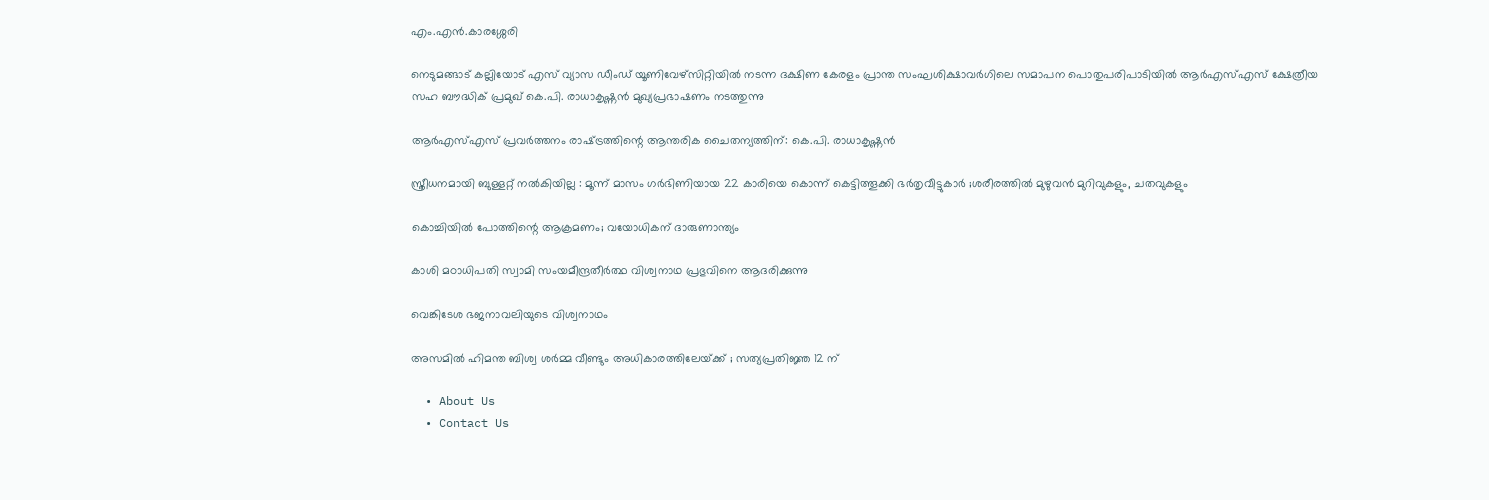എം.എന്‍.കാരശ്ശേരി

നെടുമങ്ങാട് കല്ലിയോട് എസ് വ്യാസ ഡീംഡ് യൂണിവേഴ്‌സിറ്റിയില്‍ നടന്ന ദക്ഷിണ കേരളം പ്രാന്ത സംഘശിക്ഷാവര്‍ഗിലെ സമാപന പൊതുപരിപാടിയില്‍ ആര്‍എസ്എസ് ക്ഷേത്രീയ സഹ ബൗദ്ധിക് പ്രമുഖ് കെ.പി. രാധാകൃഷ്ണന്‍ മുഖ്യപ്രഭാഷണം നടത്തുന്നു

ആര്‍എസ്എസ് പ്രവര്‍ത്തനം രാഷ്‌ട്രത്തിന്റെ ആന്തരിക ചൈതന്യത്തിന്: കെ.പി. രാധാകൃഷ്ണന്‍

സ്ത്രീധനമായി ബുള്ളറ്റ് നൽകിയില്ല : മൂന്ന് മാസം ഗർഭിണിയായ 22 കാരിയെ കൊന്ന് കെട്ടിത്തൂക്കി ഭർതൃവീട്ടുകാർ ;ശരീരത്തിൽ മുഴുവൻ മുറിവുകളും, ചതവുകളും

കൊച്ചിയിൽ പോത്തിന്റെ ആക്രമണം; വയോധികന് ദാരുണാന്ത്യം

കാശി മഠാധിപതി സ്വാമി സംയമീന്ദ്രതീര്‍ത്ഥ വിശ്വനാഥ പ്രഭുവിനെ ആദരിക്കുന്നു

വെങ്കിടേശ ഭജനാവലിയുടെ വിശ്വനാഥം

അസമിൽ ഹിമന്ത ബിശ്വ ശർമ്മ വീണ്ടും അധികാരത്തിലേയ്‌ക്ക് ; സത്യപ്രതിജ്ഞ 12 ന്

  • About Us
  • Contact Us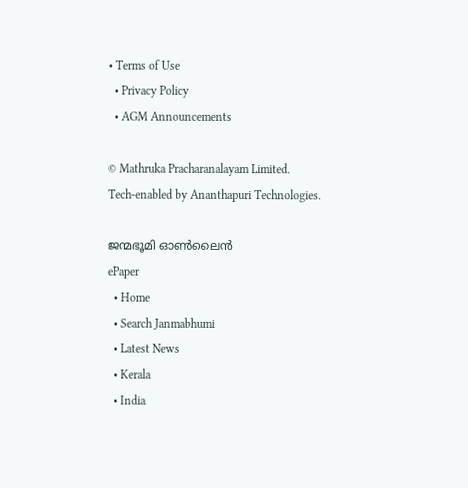• Terms of Use
  • Privacy Policy
  • AGM Announcements

© Mathruka Pracharanalayam Limited.
Tech-enabled by Ananthapuri Technologies.

ജന്മഭൂമി ഓണ്‍ലൈന്‍
ePaper
  • Home
  • Search Janmabhumi
  • Latest News
  • Kerala
  • India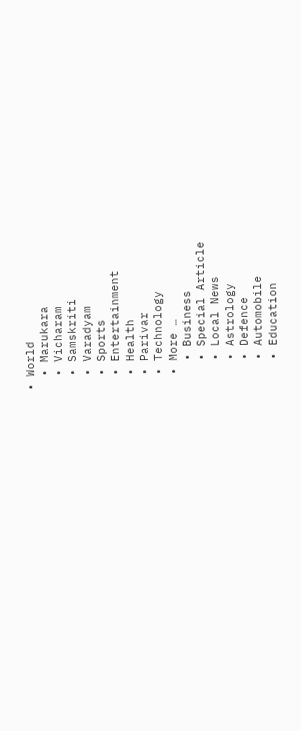• World
  • Marukara
  • Vicharam
  • Samskriti
  • Varadyam
  • Sports
  • Entertainment
  • Health
  • Parivar
  • Technology
  • More …
    • Business
    • Special Article
    • Local News
    • Astrology
    • Defence
    • Automobile
    • Education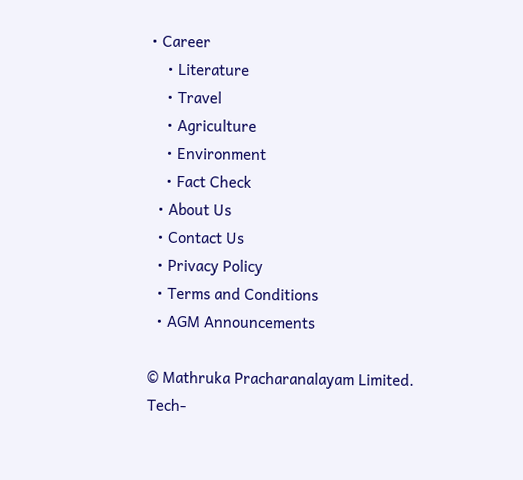• Career
    • Literature
    • Travel
    • Agriculture
    • Environment
    • Fact Check
  • About Us
  • Contact Us
  • Privacy Policy
  • Terms and Conditions
  • AGM Announcements

© Mathruka Pracharanalayam Limited.
Tech-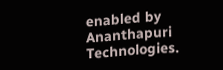enabled by Ananthapuri Technologies.